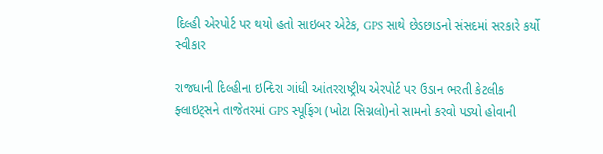દિલ્હી એરપોર્ટ પર થયો હતો સાઇબર એટેક, GPS સાથે છેડછાડનો સંસદમાં સરકારે કર્યો સ્વીકાર

રાજધાની દિલ્હીના ઇન્દિરા ગાંધી આંતરરાષ્ટ્રીય એરપોર્ટ પર ઉડાન ભરતી કેટલીક ફ્લાઇટ્સને તાજેતરમાં GPS સ્પૂફિંગ (ખોટા સિગ્નલો)નો સામનો કરવો પડ્યો હોવાની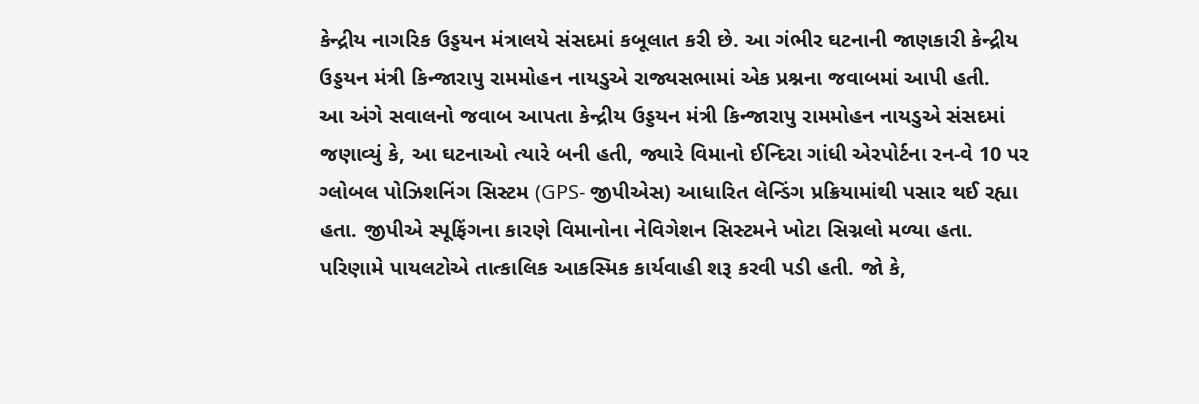કેન્દ્રીય નાગરિક ઉડ્ડયન મંત્રાલયે સંસદમાં કબૂલાત કરી છે. આ ગંભીર ઘટનાની જાણકારી કેન્દ્રીય ઉડ્ડયન મંત્રી કિન્જારાપુ રામમોહન નાયડુએ રાજ્યસભામાં એક પ્રશ્નના જવાબમાં આપી હતી.
આ અંગે સવાલનો જવાબ આપતા કેન્દ્રીય ઉડ્ડયન મંત્રી કિન્જારાપુ રામમોહન નાયડુએ સંસદમાં જણાવ્યું કે, આ ઘટનાઓ ત્યારે બની હતી, જ્યારે વિમાનો ઈન્દિરા ગાંધી એરપોર્ટના રન-વે 10 પર ગ્લોબલ પોઝિશનિંગ સિસ્ટમ (GPS- જીપીએસ) આધારિત લેન્ડિંગ પ્રક્રિયામાંથી પસાર થઈ રહ્યા હતા. જીપીએ સ્પૂફિંગના કારણે વિમાનોના નેવિગેશન સિસ્ટમને ખોટા સિગ્નલો મળ્યા હતા. પરિણામે પાયલટોએ તાત્કાલિક આકસ્મિક કાર્યવાહી શરૂ કરવી પડી હતી. જો કે,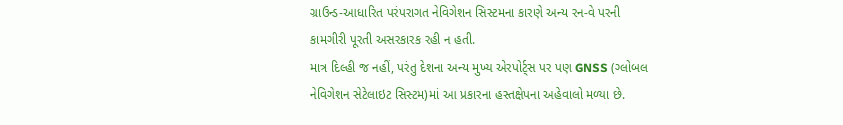ગ્રાઉન્ડ-આધારિત પરંપરાગત નેવિગેશન સિસ્ટમના કારણે અન્ય રન-વે પરની કામગીરી પૂરતી અસરકારક રહી ન હતી.
માત્ર દિલ્હી જ નહીં, પરંતુ દેશના અન્ય મુખ્ય એરપોર્ટ્સ પર પણ GNSS (ગ્લોબલ નેવિગેશન સેટેલાઇટ સિસ્ટમ)માં આ પ્રકારના હસ્તક્ષેપના અહેવાલો મળ્યા છે.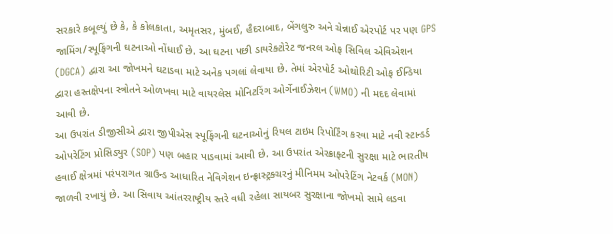સરકારે કબૂલ્યું છે કે, કે કોલકાતા, અમૃતસર, મુંબઈ, હૈદરાબાદ, બેંગલુરુ અને ચેન્નાઈ એરપોર્ટ પર પણ GPS જામિંગ/સ્પૂફિંગની ઘટનાઓ નોંધાઈ છે. આ ઘટના પછી ડાયરેક્ટોરેટ જનરલ ઓફ સિવિલ એવિએશન (DGCA) દ્વારા આ જોખમને ઘટાડવા માટે અનેક પગલાં લેવાયા છે. તેમાં એરપોર્ટ ઓથોરિટી ઓફ ઈન્ડિયા દ્વારા હસ્તક્ષેપના સ્ત્રોતને ઓળખવા માટે વાયરલેસ મોનિટરિંગ ઓર્ગેનાઈઝેશન (WMO) ની મદદ લેવામાં આવી છે.
આ ઉપરાંત ડીજીસીએ દ્વારા જીપીએસ સ્પૂફિંગની ઘટનાઓનું રિયલ ટાઇમ રિપોર્ટિંગ કરવા માટે નવી સ્ટાન્ડર્ડ ઓપરેટિંગ પ્રોસિડ્યુર (SOP) પણ બહાર પાડવામાં આવી છે. આ ઉપરાંત એરક્રાફ્ટની સુરક્ષા માટે ભારતીય હવાઈ ક્ષેત્રમાં પરંપરાગત ગ્રાઉન્ડ આધારિત નેવિગેશન ઇન્ફ્રાસ્ટ્રક્ચરનું મીનિમમ ઓપરેટિંગ નેટવર્ક (MON) જાળવી રખાયું છે. આ સિવાય આંતરરાષ્ટ્રીય સ્તરે વધી રહેલા સાયબર સુરક્ષાના જોખમો સામે લડવા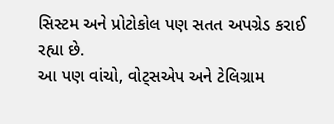સિસ્ટમ અને પ્રોટોકોલ પણ સતત અપગ્રેડ કરાઈ રહ્યા છે.
આ પણ વાંચો, વોટ્સએપ અને ટેલિગ્રામ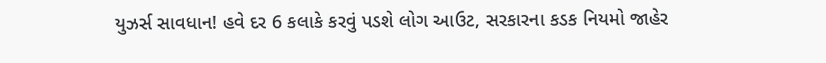યુઝર્સ સાવધાન! હવે દર 6 કલાકે કરવું પડશે લોગ આઉટ, સરકારના કડક નિયમો જાહેર